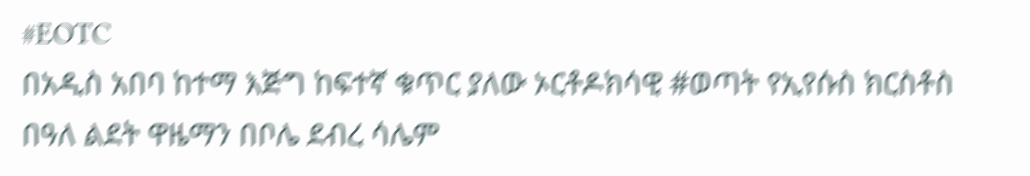#EOTC
በአዲስ አበባ ከተማ እጅግ ከፍተኛ ቁጥር ያለው ኦርቶዶክሳዊ #ወጣት የኢየሱስ ክርስቶስ በዓለ ልደት ዋዜማን በቦሌ ደብረ ሳሌም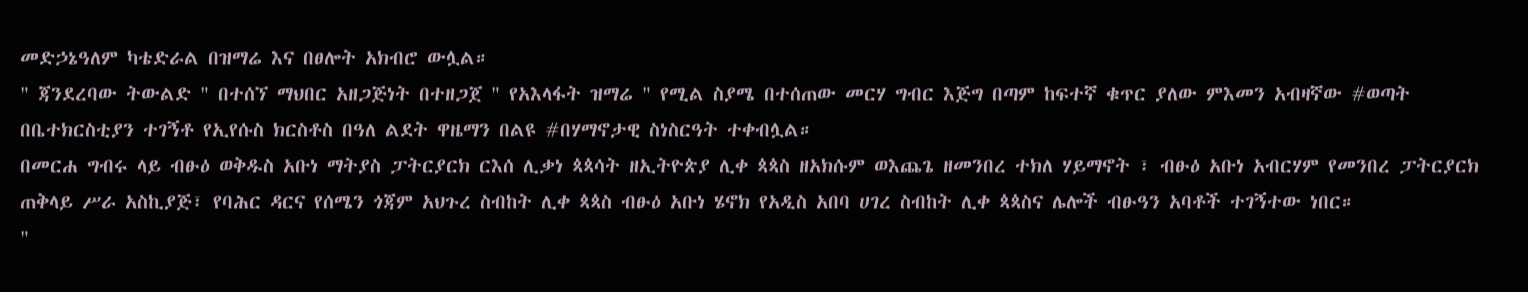መድኃኔዓለም ካቴድራል በዝማሬ እና በፀሎት አክብሮ ውሏል።
" ጃንደረባው ትውልድ " በተሰኘ ማህበር አዘጋጅነት በተዘጋጀ " የአእላፋት ዝማሬ " የሚል ስያሜ በተሰጠው መርሃ ግብር እጅግ በጣም ከፍተኛ ቁጥር ያለው ምእመን አብዛኛው #ወጣት በቤተክርስቲያን ተገኝቶ የኢየሱስ ክርስቶስ በዓለ ልደት ዋዜማን በልዩ #በሃማኖታዊ ስነስርዓት ተቀብሏል።
በመርሐ ግብሩ ላይ ብፁዕ ወቅዱስ አቡነ ማትያስ ፓትርያርክ ርእሰ ሊቃነ ጳጳሳት ዘኢትዮጵያ ሊቀ ጳጳስ ዘአክሱም ወእጨጌ ዘመንበረ ተክለ ሃይማኖት ፣ ብፁዕ አቡነ አብርሃም የመንበረ ፓትርያርክ ጠቅላይ ሥራ አስኪያጅ፣ የባሕር ዳርና የሰሜን ጎጃም አህጉረ ስብከት ሊቀ ጳጳስ ብፁዕ አቡነ ሄኖክ የአዲስ አበባ ሀገረ ስብከት ሊቀ ጳጳስና ሌሎች ብፁዓን አባቶች ተገኝተው ነበር።
"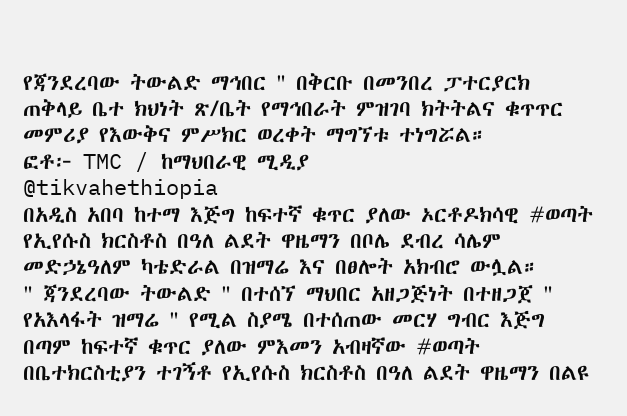የጃንደረባው ትውልድ ማኅበር " በቅርቡ በመንበረ ፓተርያርክ ጠቅላይ ቤተ ክህነት ጽ/ቤት የማኅበራት ምዝገባ ክትትልና ቁጥጥር መምሪያ የእውቅና ምሥክር ወረቀት ማግኘቱ ተነግሯል።
ፎቶ፦ TMC / ከማህበራዊ ሚዲያ
@tikvahethiopia
በአዲስ አበባ ከተማ እጅግ ከፍተኛ ቁጥር ያለው ኦርቶዶክሳዊ #ወጣት የኢየሱስ ክርስቶስ በዓለ ልደት ዋዜማን በቦሌ ደብረ ሳሌም መድኃኔዓለም ካቴድራል በዝማሬ እና በፀሎት አክብሮ ውሏል።
" ጃንደረባው ትውልድ " በተሰኘ ማህበር አዘጋጅነት በተዘጋጀ " የአእላፋት ዝማሬ " የሚል ስያሜ በተሰጠው መርሃ ግብር እጅግ በጣም ከፍተኛ ቁጥር ያለው ምእመን አብዛኛው #ወጣት በቤተክርስቲያን ተገኝቶ የኢየሱስ ክርስቶስ በዓለ ልደት ዋዜማን በልዩ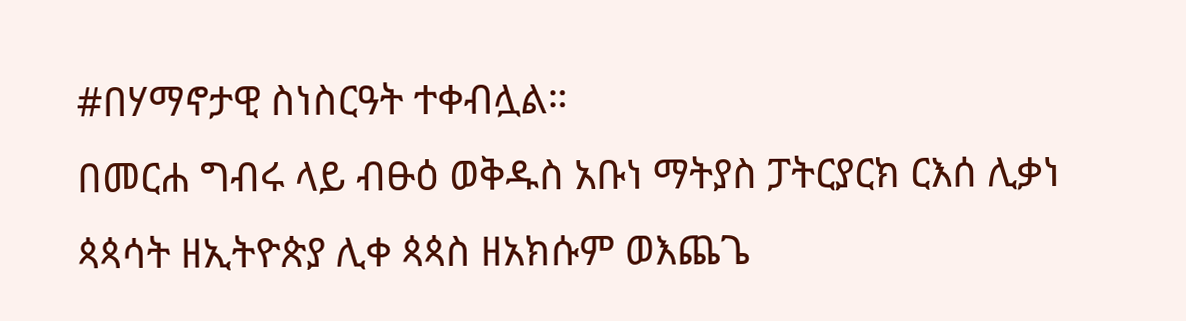#በሃማኖታዊ ስነስርዓት ተቀብሏል።
በመርሐ ግብሩ ላይ ብፁዕ ወቅዱስ አቡነ ማትያስ ፓትርያርክ ርእሰ ሊቃነ ጳጳሳት ዘኢትዮጵያ ሊቀ ጳጳስ ዘአክሱም ወእጨጌ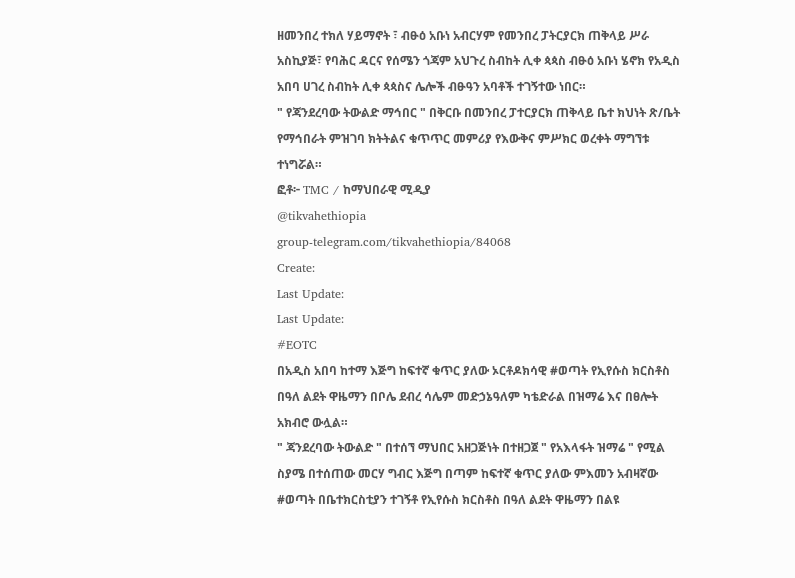ዘመንበረ ተክለ ሃይማኖት ፣ ብፁዕ አቡነ አብርሃም የመንበረ ፓትርያርክ ጠቅላይ ሥራ አስኪያጅ፣ የባሕር ዳርና የሰሜን ጎጃም አህጉረ ስብከት ሊቀ ጳጳስ ብፁዕ አቡነ ሄኖክ የአዲስ አበባ ሀገረ ስብከት ሊቀ ጳጳስና ሌሎች ብፁዓን አባቶች ተገኝተው ነበር።
" የጃንደረባው ትውልድ ማኅበር " በቅርቡ በመንበረ ፓተርያርክ ጠቅላይ ቤተ ክህነት ጽ/ቤት የማኅበራት ምዝገባ ክትትልና ቁጥጥር መምሪያ የእውቅና ምሥክር ወረቀት ማግኘቱ ተነግሯል።
ፎቶ፦ TMC / ከማህበራዊ ሚዲያ
@tikvahethiopia
group-telegram.com/tikvahethiopia/84068
Create:
Last Update:
Last Update:
#EOTC
በአዲስ አበባ ከተማ እጅግ ከፍተኛ ቁጥር ያለው ኦርቶዶክሳዊ #ወጣት የኢየሱስ ክርስቶስ በዓለ ልደት ዋዜማን በቦሌ ደብረ ሳሌም መድኃኔዓለም ካቴድራል በዝማሬ እና በፀሎት አክብሮ ውሏል።
" ጃንደረባው ትውልድ " በተሰኘ ማህበር አዘጋጅነት በተዘጋጀ " የአእላፋት ዝማሬ " የሚል ስያሜ በተሰጠው መርሃ ግብር እጅግ በጣም ከፍተኛ ቁጥር ያለው ምእመን አብዛኛው #ወጣት በቤተክርስቲያን ተገኝቶ የኢየሱስ ክርስቶስ በዓለ ልደት ዋዜማን በልዩ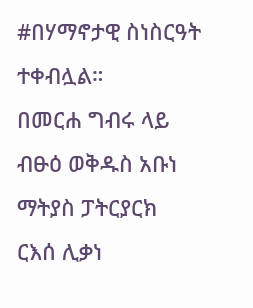#በሃማኖታዊ ስነስርዓት ተቀብሏል።
በመርሐ ግብሩ ላይ ብፁዕ ወቅዱስ አቡነ ማትያስ ፓትርያርክ ርእሰ ሊቃነ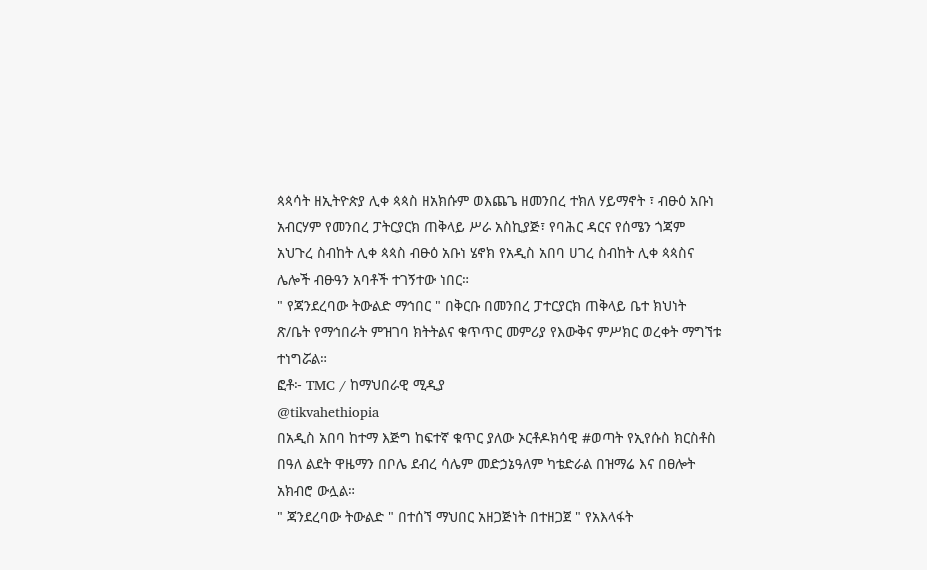ጳጳሳት ዘኢትዮጵያ ሊቀ ጳጳስ ዘአክሱም ወእጨጌ ዘመንበረ ተክለ ሃይማኖት ፣ ብፁዕ አቡነ አብርሃም የመንበረ ፓትርያርክ ጠቅላይ ሥራ አስኪያጅ፣ የባሕር ዳርና የሰሜን ጎጃም አህጉረ ስብከት ሊቀ ጳጳስ ብፁዕ አቡነ ሄኖክ የአዲስ አበባ ሀገረ ስብከት ሊቀ ጳጳስና ሌሎች ብፁዓን አባቶች ተገኝተው ነበር።
" የጃንደረባው ትውልድ ማኅበር " በቅርቡ በመንበረ ፓተርያርክ ጠቅላይ ቤተ ክህነት ጽ/ቤት የማኅበራት ምዝገባ ክትትልና ቁጥጥር መምሪያ የእውቅና ምሥክር ወረቀት ማግኘቱ ተነግሯል።
ፎቶ፦ TMC / ከማህበራዊ ሚዲያ
@tikvahethiopia
በአዲስ አበባ ከተማ እጅግ ከፍተኛ ቁጥር ያለው ኦርቶዶክሳዊ #ወጣት የኢየሱስ ክርስቶስ በዓለ ልደት ዋዜማን በቦሌ ደብረ ሳሌም መድኃኔዓለም ካቴድራል በዝማሬ እና በፀሎት አክብሮ ውሏል።
" ጃንደረባው ትውልድ " በተሰኘ ማህበር አዘጋጅነት በተዘጋጀ " የአእላፋት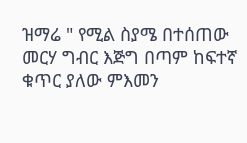ዝማሬ " የሚል ስያሜ በተሰጠው መርሃ ግብር እጅግ በጣም ከፍተኛ ቁጥር ያለው ምእመን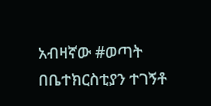አብዛኛው #ወጣት በቤተክርስቲያን ተገኝቶ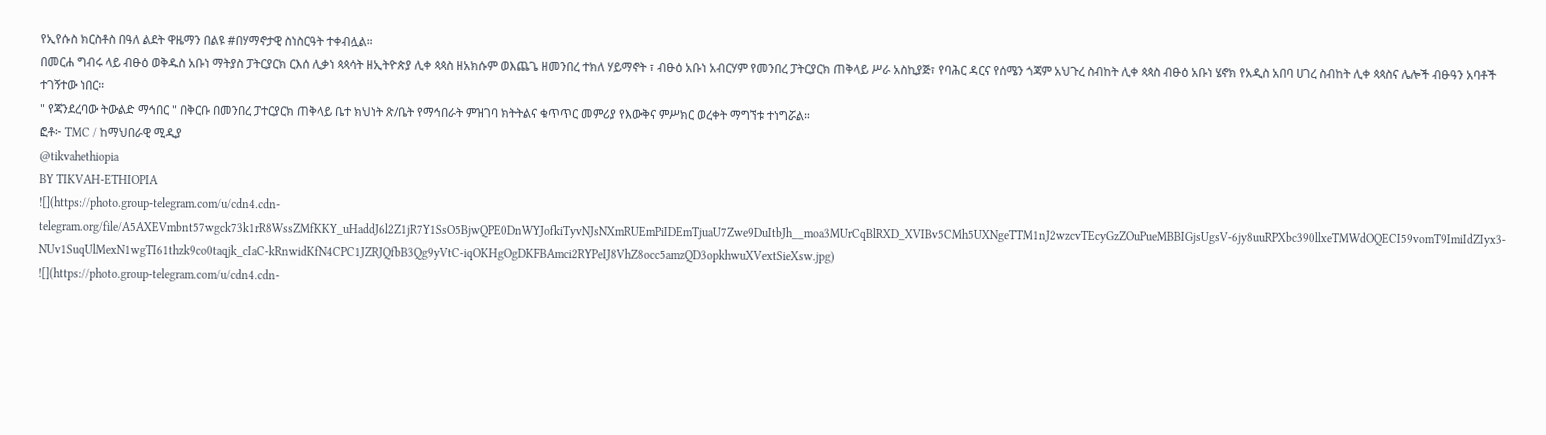የኢየሱስ ክርስቶስ በዓለ ልደት ዋዜማን በልዩ #በሃማኖታዊ ስነስርዓት ተቀብሏል።
በመርሐ ግብሩ ላይ ብፁዕ ወቅዱስ አቡነ ማትያስ ፓትርያርክ ርእሰ ሊቃነ ጳጳሳት ዘኢትዮጵያ ሊቀ ጳጳስ ዘአክሱም ወእጨጌ ዘመንበረ ተክለ ሃይማኖት ፣ ብፁዕ አቡነ አብርሃም የመንበረ ፓትርያርክ ጠቅላይ ሥራ አስኪያጅ፣ የባሕር ዳርና የሰሜን ጎጃም አህጉረ ስብከት ሊቀ ጳጳስ ብፁዕ አቡነ ሄኖክ የአዲስ አበባ ሀገረ ስብከት ሊቀ ጳጳስና ሌሎች ብፁዓን አባቶች ተገኝተው ነበር።
" የጃንደረባው ትውልድ ማኅበር " በቅርቡ በመንበረ ፓተርያርክ ጠቅላይ ቤተ ክህነት ጽ/ቤት የማኅበራት ምዝገባ ክትትልና ቁጥጥር መምሪያ የእውቅና ምሥክር ወረቀት ማግኘቱ ተነግሯል።
ፎቶ፦ TMC / ከማህበራዊ ሚዲያ
@tikvahethiopia
BY TIKVAH-ETHIOPIA
![](https://photo.group-telegram.com/u/cdn4.cdn-telegram.org/file/A5AXEVmbnt57wgck73k1rR8WssZMfKKY_uHaddJ6l2Z1jR7Y1SsO5BjwQPE0DnWYJofkiTyvNJsNXmRUEmPiIDEmTjuaU7Zwe9DuItbJh__moa3MUrCqBlRXD_XVIBv5CMh5UXNgeTTM1nJ2wzcvTEcyGzZOuPueMBBIGjsUgsV-6jy8uuRPXbc390llxeTMWdOQECI59vomT9ImiIdZIyx3-NUv1SuqUlMexN1wgTI61thzk9co0taqjk_cIaC-kRnwidKfN4CPC1JZRJQfbB3Qg9yVtC-iqOKHgOgDKFBAmci2RYPeIJ8VhZ8occ5amzQD3opkhwuXVextSieXsw.jpg)
![](https://photo.group-telegram.com/u/cdn4.cdn-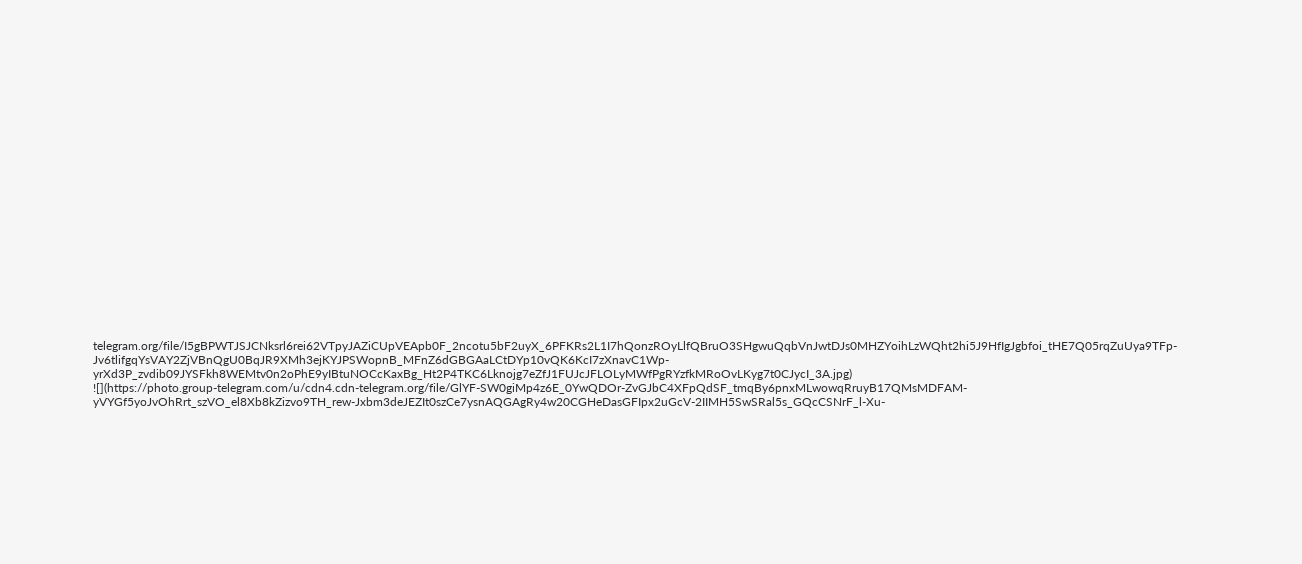telegram.org/file/I5gBPWTJSJCNksrl6rei62VTpyJAZiCUpVEApb0F_2ncotu5bF2uyX_6PFKRs2L1I7hQonzROyLlfQBruO3SHgwuQqbVnJwtDJs0MHZYoihLzWQht2hi5J9HfIgJgbfoi_tHE7Q05rqZuUya9TFp-Jv6tlifgqYsVAY2ZjVBnQgU0BqJR9XMh3ejKYJPSWopnB_MFnZ6dGBGAaLCtDYp10vQK6KcI7zXnavC1Wp-yrXd3P_zvdib09JYSFkh8WEMtv0n2oPhE9yIBtuNOCcKaxBg_Ht2P4TKC6Lknojg7eZfJ1FUJcJFLOLyMWfPgRYzfkMRoOvLKyg7t0CJycI_3A.jpg)
![](https://photo.group-telegram.com/u/cdn4.cdn-telegram.org/file/GlYF-SW0giMp4z6E_0YwQDOr-ZvGJbC4XFpQdSF_tmqBy6pnxMLwowqRruyB17QMsMDFAM-yVYGf5yoJvOhRrt_szVO_el8Xb8kZizvo9TH_rew-Jxbm3deJEZIt0szCe7ysnAQGAgRy4w20CGHeDasGFIpx2uGcV-2IIMH5SwSRal5s_GQcCSNrF_l-Xu-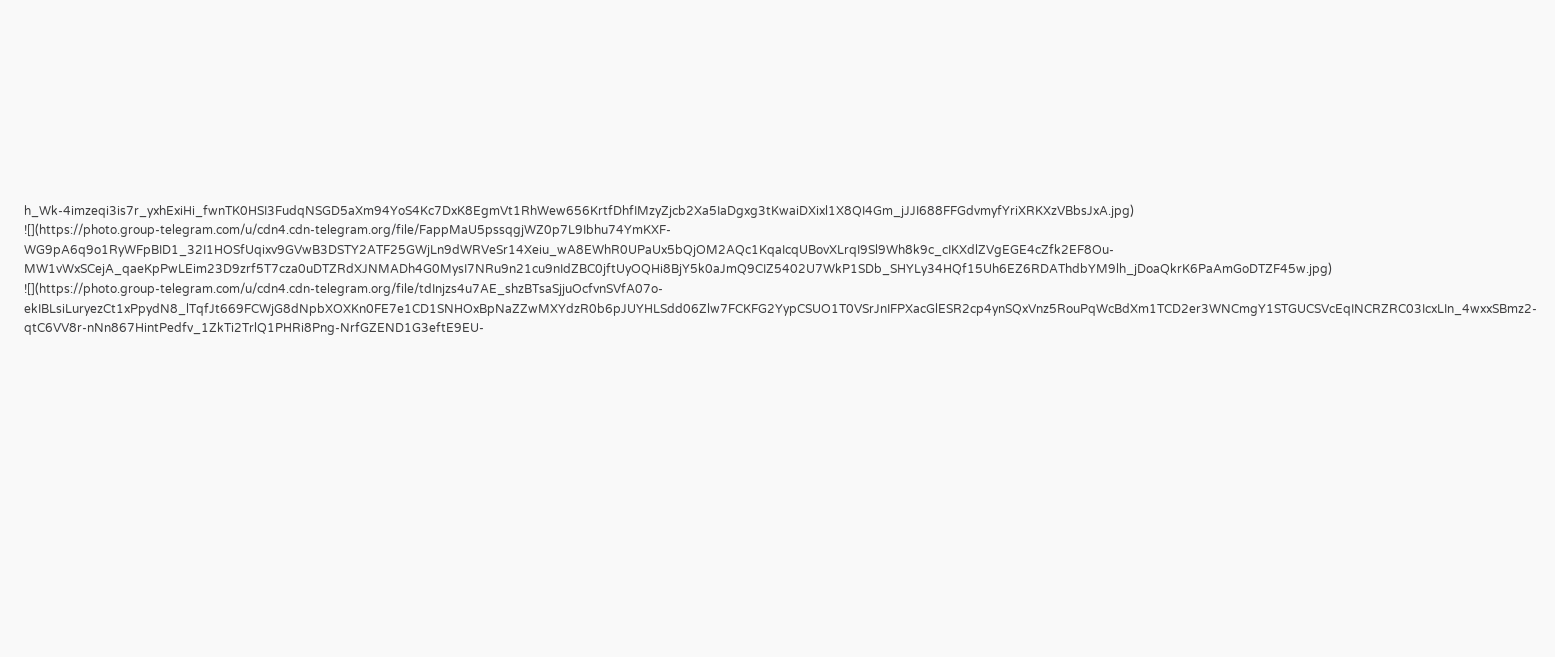h_Wk-4imzeqi3is7r_yxhExiHi_fwnTK0HSI3FudqNSGD5aXm94YoS4Kc7DxK8EgmVt1RhWew656KrtfDhfIMzyZjcb2Xa5IaDgxg3tKwaiDXixl1X8QI4Gm_jJJI688FFGdvmyfYriXRKXzVBbsJxA.jpg)
![](https://photo.group-telegram.com/u/cdn4.cdn-telegram.org/file/FappMaU5pssqgjWZ0p7L9Ibhu74YmKXF-WG9pA6q9o1RyWFpBID1_32I1HOSfUqixv9GVwB3DSTY2ATF25GWjLn9dWRVeSr14Xeiu_wA8EWhR0UPaUx5bQjOM2AQc1KqaIcqUBovXLrqI9Sl9Wh8k9c_cIKXdlZVgEGE4cZfk2EF8Ou-MW1vWxSCejA_qaeKpPwLEim23D9zrf5T7cza0uDTZRdXJNMADh4G0MysI7NRu9n21cu9nIdZBC0jftUyOQHi8BjY5k0aJmQ9CIZ5402U7WkP1SDb_SHYLy34HQf15Uh6EZ6RDAThdbYM9lh_jDoaQkrK6PaAmGoDTZF45w.jpg)
![](https://photo.group-telegram.com/u/cdn4.cdn-telegram.org/file/tdInjzs4u7AE_shzBTsaSjjuOcfvnSVfA07o-ekIBLsiLuryezCt1xPpydN8_lTqfJt669FCWjG8dNpbXOXKn0FE7e1CD1SNHOxBpNaZZwMXYdzR0b6pJUYHLSdd06Zlw7FCKFG2YypCSUO1T0VSrJnIFPXacGlESR2cp4ynSQxVnz5RouPqWcBdXm1TCD2er3WNCmgY1STGUCSVcEqINCRZRC03IcxLIn_4wxxSBmz2-qtC6VV8r-nNn867HintPedfv_1ZkTi2TrlQ1PHRi8Png-NrfGZEND1G3eftE9EU-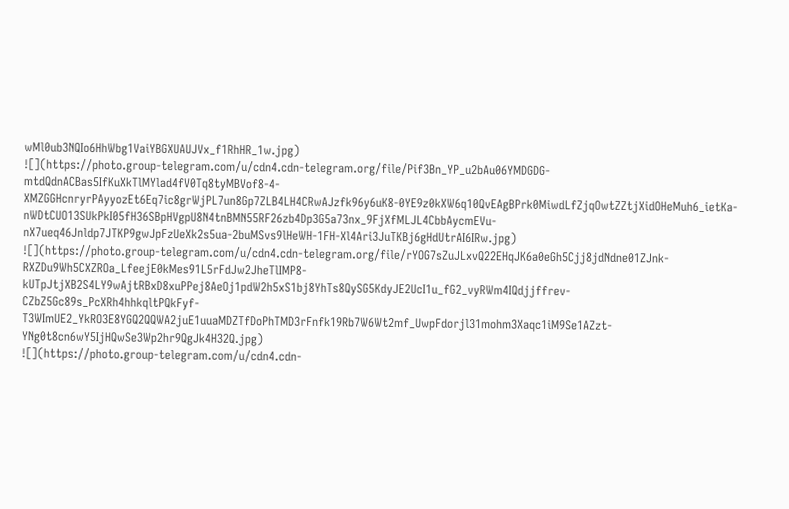wMl0ub3NQIo6HhWbg1VaiYBGXUAUJVx_f1RhHR_1w.jpg)
![](https://photo.group-telegram.com/u/cdn4.cdn-telegram.org/file/Pif3Bn_YP_u2bAu06YMDGDG-mtdQdnACBas5IfKuXkTlMYlad4fV0Tq8tyMBVof8-4-XMZGGHcnryrPAyyozEt6Eq7ic8grWjPL7un8Gp7ZLB4LH4CRwAJzfk96y6uK8-0YE9z0kXW6q10QvEAgBPrk0MiwdLfZjqOwtZZtjXidOHeMuh6_ietKa-nWDtCUO13SUkPkI05fH36SBpHVgpU8N4tnBMN55RF26zb4Dp3G5a73nx_9FjXfMLJL4CbbAycmEVu-nX7ueq46Jnldp7JTKP9gwJpFzUeXk2s5ua-2buMSvs9lHeWH-1FH-Xl4Ari3JuTKBj6gHdUtrAI6IRw.jpg)
![](https://photo.group-telegram.com/u/cdn4.cdn-telegram.org/file/rYOG7sZuJLxvQ22EHqJK6a0eGh5Cjj8jdNdne01ZJnk-RXZDu9Wh5CXZROa_LfeejE0kMes91L5rFdJw2JheTlIMP8-kUTpJtjXB2S4LY9wAjtRBxD8xuPPej8AeOj1pdW2h5xS1bj8YhTs8QySG5KdyJE2UcI1u_fG2_vyRWm4IQdjjffrev-CZbZ5Gc89s_PcXRh4hhkqltPQkFyf-T3WImUE2_YkRO3E8YGQ2QQWA2juE1uuaMDZTfDoPhTMD3rFnfk19Rb7W6Wt2mf_UwpFdorjl31mohm3Xaqc1iM9Se1AZzt-YNg0t8cn6wY5IjHQwSe3Wp2hr9QgJk4H32Q.jpg)
![](https://photo.group-telegram.com/u/cdn4.cdn-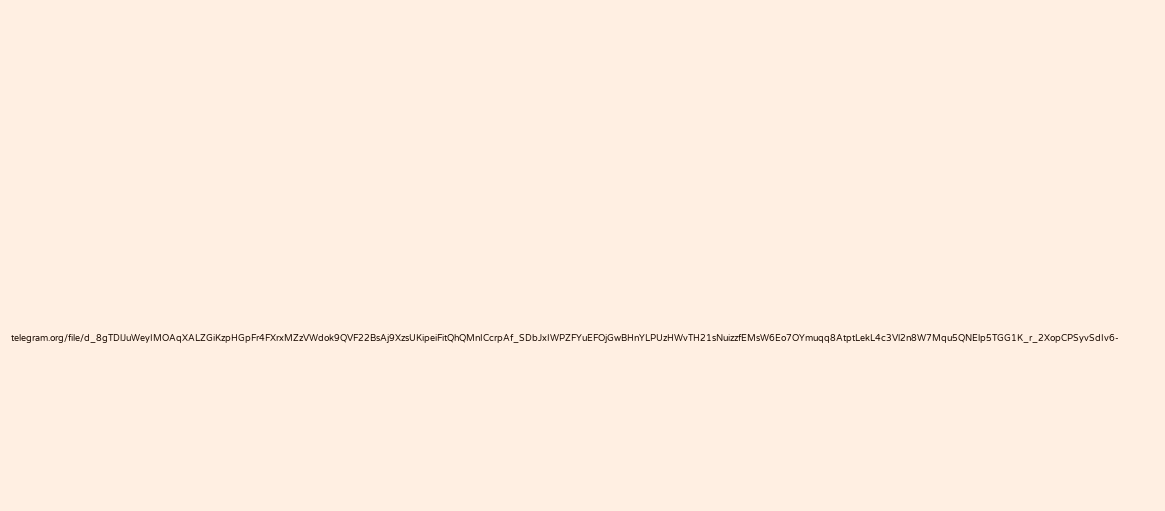telegram.org/file/d_8gTDlJuWeyIMOAqXALZGiKzpHGpFr4FXrxMZzVWdok9QVF22BsAj9XzsUKipeiFitQhQMnICcrpAf_SDbJxIWPZFYuEFOjGwBHnYLPUzHWvTH21sNuizzfEMsW6Eo7OYmuqq8AtptLekL4c3Vl2n8W7Mqu5QNElp5TGG1K_r_2XopCPSyvSdIv6-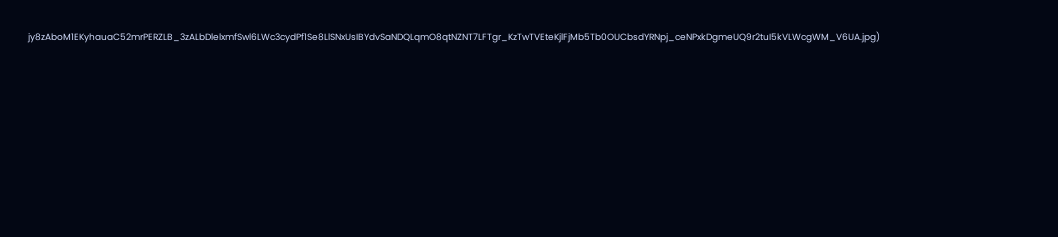jy8zAboM1EKyhauaC52mrPERZLB_3zALbDlelxmfSwl6LWc3cydPf1Se8LlSNxUsIBYdvSaNDQLqmO8qtNZNT7LFTgr_KzTwTVEteKjlFjMb5Tb0OUCbsdYRNpj_ceNPxkDgmeUQ9r2tuI5kVLWcgWM_V6UA.jpg)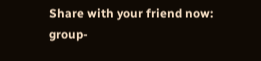Share with your friend now:
group-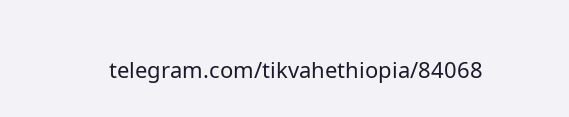telegram.com/tikvahethiopia/84068